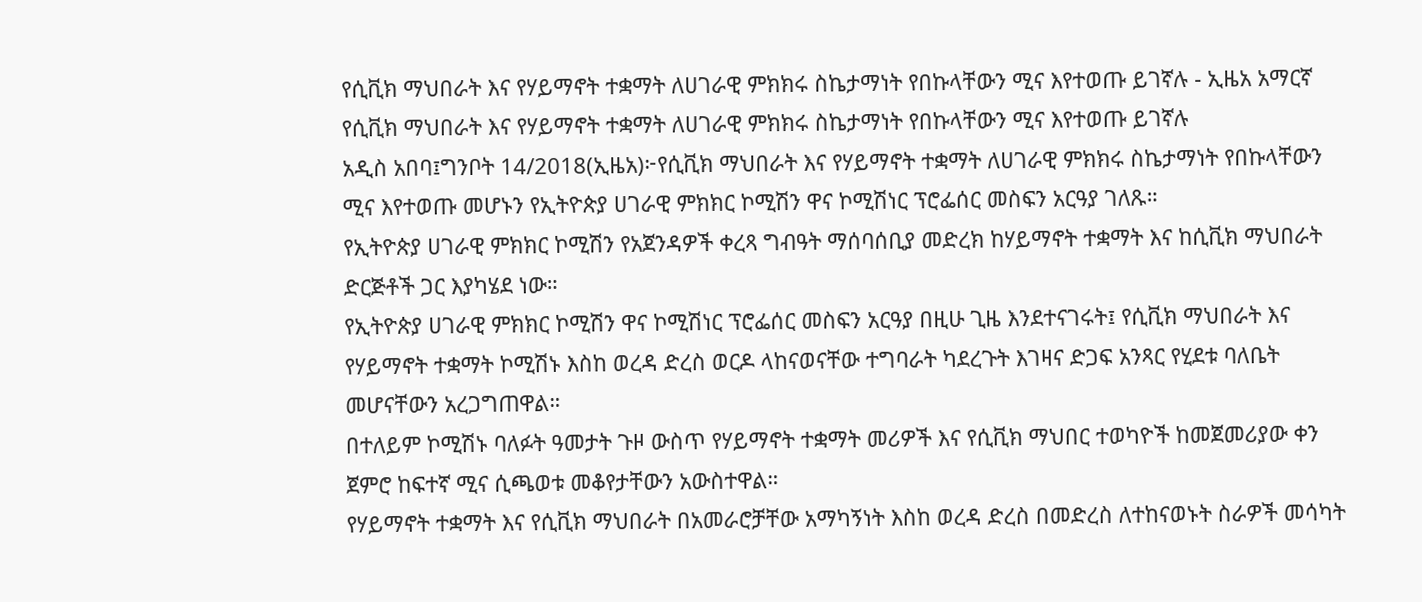የሲቪክ ማህበራት እና የሃይማኖት ተቋማት ለሀገራዊ ምክክሩ ስኬታማነት የበኩላቸውን ሚና እየተወጡ ይገኛሉ - ኢዜአ አማርኛ
የሲቪክ ማህበራት እና የሃይማኖት ተቋማት ለሀገራዊ ምክክሩ ስኬታማነት የበኩላቸውን ሚና እየተወጡ ይገኛሉ
አዲስ አበባ፤ግንቦት 14/2018(ኢዜአ)፦የሲቪክ ማህበራት እና የሃይማኖት ተቋማት ለሀገራዊ ምክክሩ ስኬታማነት የበኩላቸውን ሚና እየተወጡ መሆኑን የኢትዮጵያ ሀገራዊ ምክክር ኮሚሽን ዋና ኮሚሽነር ፕሮፌሰር መስፍን አርዓያ ገለጹ።
የኢትዮጵያ ሀገራዊ ምክክር ኮሚሽን የአጀንዳዎች ቀረጻ ግብዓት ማሰባሰቢያ መድረክ ከሃይማኖት ተቋማት እና ከሲቪክ ማህበራት ድርጅቶች ጋር እያካሄደ ነው።
የኢትዮጵያ ሀገራዊ ምክክር ኮሚሽን ዋና ኮሚሽነር ፕሮፌሰር መስፍን አርዓያ በዚሁ ጊዜ እንደተናገሩት፤ የሲቪክ ማህበራት እና የሃይማኖት ተቋማት ኮሚሽኑ እስከ ወረዳ ድረስ ወርዶ ላከናወናቸው ተግባራት ካደረጉት እገዛና ድጋፍ አንጻር የሂደቱ ባለቤት መሆናቸውን አረጋግጠዋል።
በተለይም ኮሚሽኑ ባለፉት ዓመታት ጉዞ ውስጥ የሃይማኖት ተቋማት መሪዎች እና የሲቪክ ማህበር ተወካዮች ከመጀመሪያው ቀን ጀምሮ ከፍተኛ ሚና ሲጫወቱ መቆየታቸውን አውስተዋል።
የሃይማኖት ተቋማት እና የሲቪክ ማህበራት በአመራሮቻቸው አማካኝነት እስከ ወረዳ ድረስ በመድረስ ለተከናወኑት ስራዎች መሳካት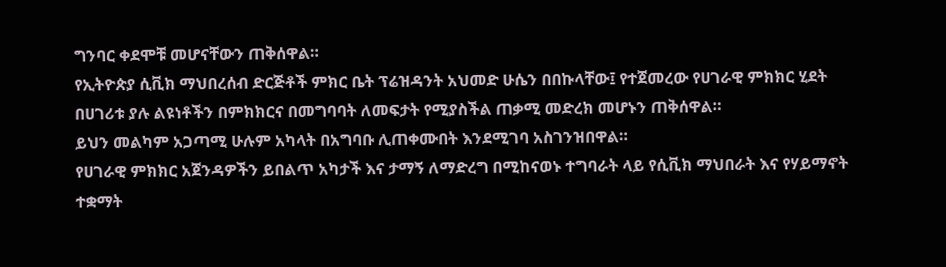ግንባር ቀደሞቹ መሆናቸውን ጠቅሰዋል።
የኢትዮጵያ ሲቪክ ማህበረሰብ ድርጅቶች ምክር ቤት ፕሬዝዳንት አህመድ ሁሴን በበኩላቸው፤ የተጀመረው የሀገራዊ ምክክር ሂደት በሀገሪቱ ያሉ ልዩነቶችን በምክክርና በመግባባት ለመፍታት የሚያስችል ጠቃሚ መድረክ መሆኑን ጠቅሰዋል።
ይህን መልካም አጋጣሚ ሁሉም አካላት በአግባቡ ሊጠቀሙበት እንደሚገባ አስገንዝበዋል።
የሀገራዊ ምክክር አጀንዳዎችን ይበልጥ አካታች እና ታማኝ ለማድረግ በሚከናወኑ ተግባራት ላይ የሲቪክ ማህበራት እና የሃይማኖት ተቋማት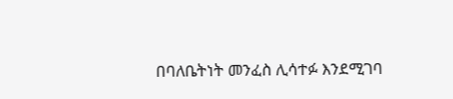በባለቤትነት መንፈስ ሊሳተፉ እንደሚገባ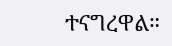ተናግረዋል።